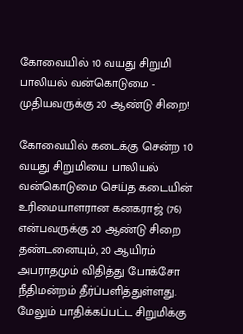கோவையில் 10 வயது சிறுமி பாலியல் வன்கொடுமை - முதியவருக்கு 20 ஆண்டு சிறை!

கோவையில் கடைக்கு சென்ற 10 வயது சிறுமியை பாலியல் வன்கொடுமை செய்த கடையின் உரிமையாளரான கனகராஜ் (76) என்பவருக்கு 20 ஆண்டு சிறை தண்டனையும், 20 ஆயிரம் அபராதமும் விதித்து போக்சோ நீதிமன்றம் தீர்ப்பளித்துள்ளது. மேலும் பாதிக்கப்பட்ட சிறுமிக்கு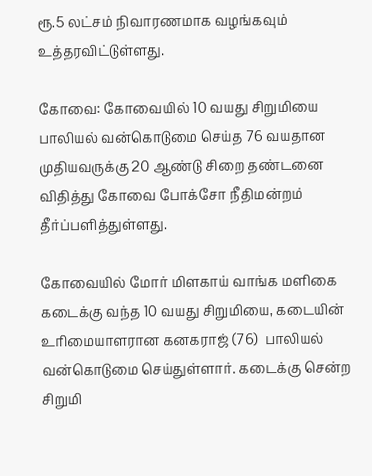ரூ.5 லட்சம் நிவாரணமாக வழங்கவும் உத்தரவிட்டுள்ளது.

கோவை: கோவையில் 10 வயது சிறுமியை பாலியல் வன்கொடுமை செய்த 76 வயதான முதியவருக்கு 20 ஆண்டு சிறை தண்டனை விதித்து கோவை போக்சோ நீதிமன்றம் தீர்ப்பளித்துள்ளது.

கோவையில் மோர் மிளகாய் வாங்க மளிகை கடைக்கு வந்த 10 வயது சிறுமியை, கடையின் உரிமையாளரான கனகராஜ் (76)  பாலியல் வன்கொடுமை செய்துள்ளார். கடைக்கு சென்ற சிறுமி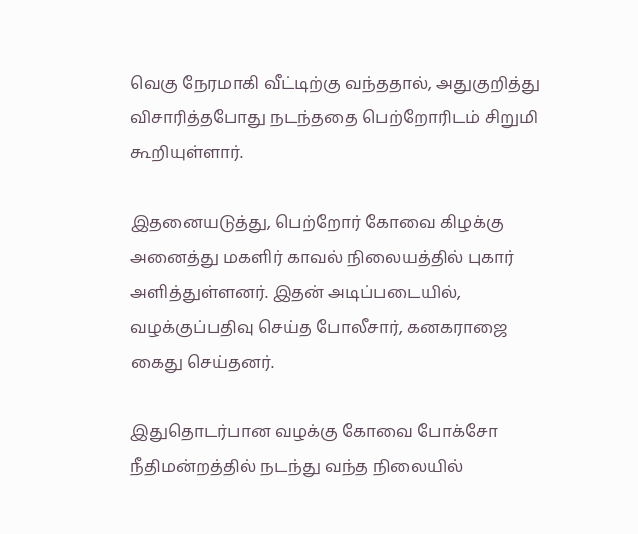வெகு நேரமாகி வீட்டிற்கு வந்ததால், அதுகுறித்து விசாரித்தபோது நடந்ததை பெற்றோரிடம் சிறுமி கூறியுள்ளார்.

இதனையடுத்து, பெற்றோர் கோவை கிழக்கு அனைத்து மகளிர் காவல் நிலையத்தில் புகார் அளித்துள்ளனர். இதன் அடிப்படையில், வழக்குப்பதிவு செய்த போலீசார், கனகராஜை கைது செய்தனர்.

இதுதொடர்பான வழக்கு கோவை போக்சோ நீதிமன்றத்தில் நடந்து வந்த நிலையில்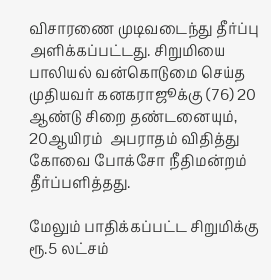விசாரணை முடிவடைந்து தீர்ப்பு அளிக்கப்பட்டது. சிறுமியை பாலியல் வன்கொடுமை செய்த முதியவர் கனகராஜூக்கு (76) 20 ஆண்டு சிறை தண்டனையும், 20ஆயிரம்  அபராதம் விதித்து கோவை போக்சோ நீதிமன்றம் தீர்ப்பளித்தது.

மேலும் பாதிக்கப்பட்ட சிறுமிக்கு ரூ.5 லட்சம்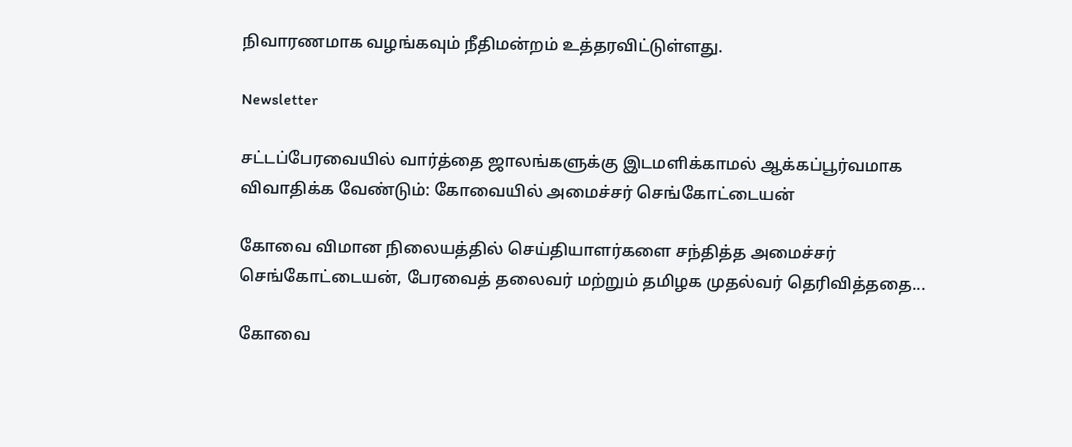நிவாரணமாக வழங்கவும் நீதிமன்றம் உத்தரவிட்டுள்ளது.

Newsletter

சட்டப்பேரவையில் வார்த்தை ஜாலங்களுக்கு இடமளிக்காமல் ஆக்கப்பூர்வமாக விவாதிக்க வேண்டும்: கோவையில் அமைச்சர் செங்கோட்டையன்

கோவை விமான நிலையத்தில் செய்தியாளர்களை சந்தித்த அமைச்சர் செங்கோட்டையன், பேரவைத் தலைவர் மற்றும் தமிழக முதல்வர் தெரிவித்ததை...

கோவை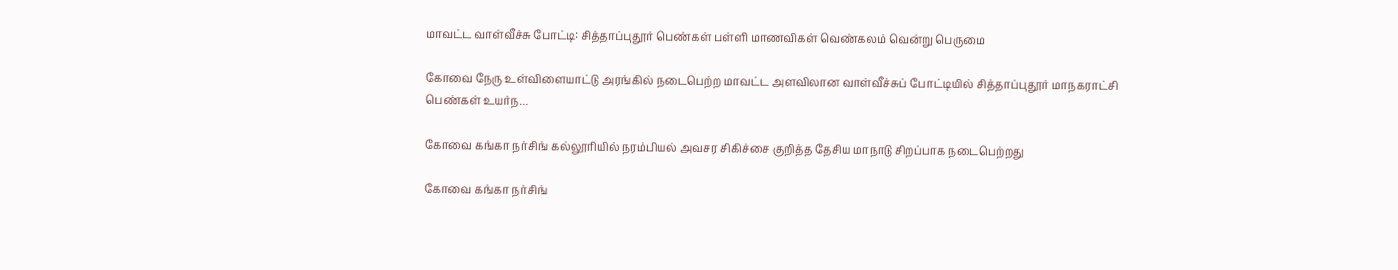மாவட்ட வாள்வீச்சு போட்டி: சித்தாப்புதூர் பெண்கள் பள்ளி மாணவிகள் வெண்கலம் வென்று பெருமை

கோவை நேரு உள்விளையாட்டு அரங்கில் நடைபெற்ற மாவட்ட அளவிலான வாள்வீச்சுப் போட்டியில் சித்தாப்புதூர் மாநகராட்சி பெண்கள் உயர்ந...

கோவை கங்கா நர்சிங் கல்லூரியில் நரம்பியல் அவசர சிகிச்சை குறித்த தேசிய மாநாடு சிறப்பாக நடைபெற்றது

கோவை கங்கா நர்சிங்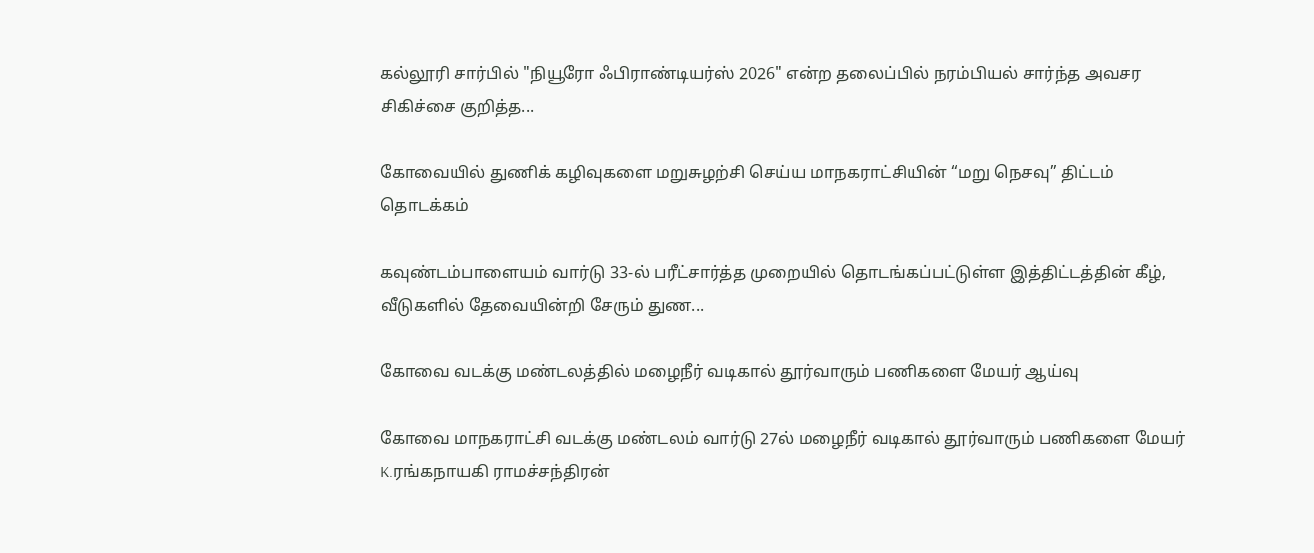கல்லூரி சார்பில் "நியூரோ ஃபிராண்டியர்ஸ் 2026" என்ற தலைப்பில் நரம்பியல் சார்ந்த அவசர சிகிச்சை குறித்த...

கோவையில் துணிக் கழிவுகளை மறுசுழற்சி செய்ய மாநகராட்சியின் “மறு நெசவு” திட்டம் தொடக்கம்

கவுண்டம்பாளையம் வார்டு 33-ல் பரீட்சார்த்த முறையில் தொடங்கப்பட்டுள்ள இத்திட்டத்தின் கீழ், வீடுகளில் தேவையின்றி சேரும் துண...

கோவை வடக்கு மண்டலத்தில் மழைநீர் வடிகால் தூர்வாரும் பணிகளை மேயர் ஆய்வு

கோவை மாநகராட்சி வடக்கு மண்டலம் வார்டு 27ல் மழைநீர் வடிகால் தூர்வாரும் பணிகளை மேயர் K.ரங்கநாயகி ராமச்சந்திரன்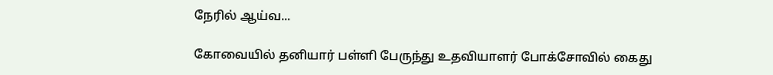நேரில் ஆய்வ...

கோவையில் தனியார் பள்ளி பேருந்து உதவியாளர் போக்சோவில் கைது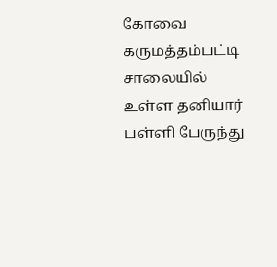கோவை கருமத்தம்பட்டி சாலையில் உள்ள தனியார் பள்ளி பேருந்து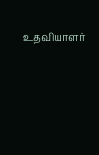உதவியாளர்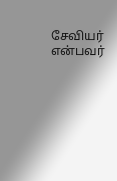சேவியர் என்பவர்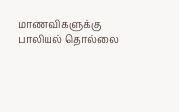மாணவிகளுக்கு பாலியல் தொல்லை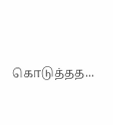கொடுத்தத...